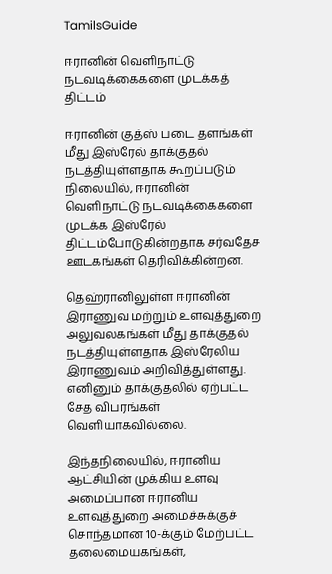TamilsGuide

ஈரானின் வெளிநாட்டு நடவடிக்கைகளை முடக்கத் திட்டம்

ஈரானின் குத்ஸ் படை தளங்கள் மீது இஸ்ரேல் தாக்குதல் நடத்தியுள்ளதாக கூறப்படும் நிலையில், ஈரானின் வெளிநாட்டு நடவடிக்கைகளை முடக்க இஸ்ரேல் திட்டம்போடுகின்றதாக சர்வதேச ஊடகங்கள் தெரிவிக்கின்றன.

தெஹ்ரானிலுள்ள ஈரானின் இராணுவ மற்றும் உளவுத்துறை அலுவலகங்கள் மீது தாக்குதல் நடத்தியுள்ளதாக இஸ்ரேலிய இராணுவம் அறிவித்துள்ளது. எனினும் தாக்குதலில் ஏற்பட்ட சேத விபரங்கள் வெளியாகவில்லை.

இந்தநிலையில், ஈரானிய ஆட்சியின் முக்கிய உளவு அமைப்பான ஈரானிய உளவுத்துறை அமைச்சுக்குச் சொந்தமான 10-க்கும் மேற்பட்ட தலைமையகங்கள்,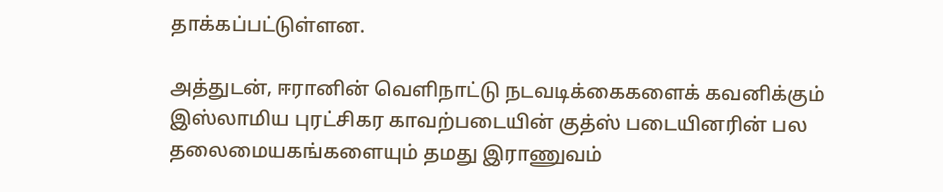தாக்கப்பட்டுள்ளன.

அத்துடன், ஈரானின் வெளிநாட்டு நடவடிக்கைகளைக் கவனிக்கும் இஸ்லாமிய புரட்சிகர காவற்படையின் குத்ஸ் படையினரின் பல தலைமையகங்களையும் தமது இராணுவம்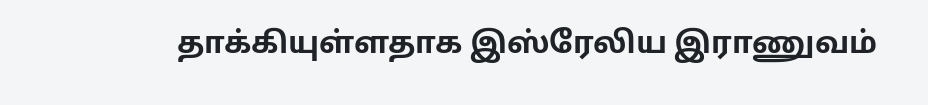தாக்கியுள்ளதாக இஸ்ரேலிய இராணுவம்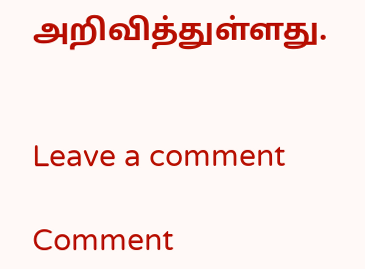அறிவித்துள்ளது.


Leave a comment

Comment